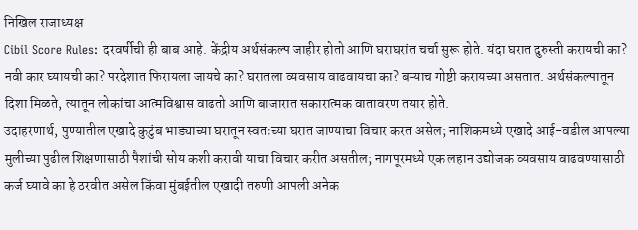निखिल राजाध्यक्ष
Cibil Score Rules: दरवर्षीची ही बाब आहे. केंद्रीय अर्थसंकल्प जाहीर होतो आणि घराघरांत चर्चा सुरू होते. यंदा घरात दुरुस्ती करायची का? नवी कार घ्यायची का? परदेशात फिरायला जायचे का? घरातला व्यवसाय वाढवायचा का? बऱ्याच गोष्टी करायच्या असतात. अर्थसंकल्पातून दिशा मिळते, त्यातून लोकांचा आत्मविश्वास वाढतो आणि बाजारात सकारात्मक वातावरण तयार होते.
उदाहरणार्थ, पुण्यातील एखादे कुटुंब भाड्याच्या घरातून स्वतःच्या घरात जाण्याचा विचार करत असेल; नाशिकमध्ये एखादे आई-वडील आपल्या मुलीच्या पुढील शिक्षणासाठी पैशांची सोय कशी करावी याचा विचार करीत असतील; नागपूरमध्ये एक लहान उद्योजक व्यवसाय वाढवण्यासाठी कर्ज घ्यावे का हे ठरवीत असेल किंवा मुंबईतील एखादी तरुणी आपली अनेक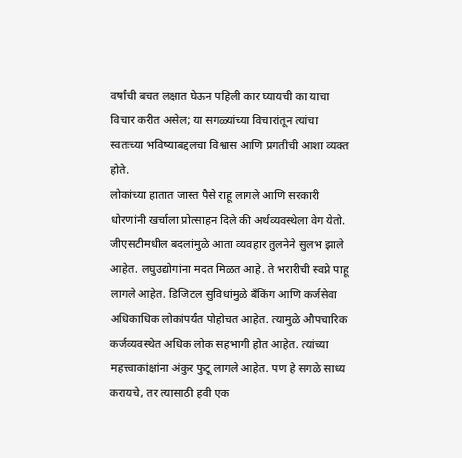वर्षांची बचत लक्षात घेऊन पहिली कार घ्यायची का याचा विचार करीत असेल; या सगळ्यांच्या विचारांतून त्यांचा स्वतःच्या भविष्याबद्दलचा विश्वास आणि प्रगतीची आशा व्यक्त होते.
लोकांच्या हातात जास्त पैसे राहू लागले आणि सरकारी धोरणांनी खर्चाला प्रोत्साहन दिले की अर्थव्यवस्थेला वेग येतो. जीएसटीमधील बदलांमुळे आता व्यवहार तुलनेने सुलभ झाले आहेत. लघुउद्योगांना मदत मिळत आहे. ते भरारीची स्वप्ने पाहू लागले आहेत. डिजिटल सुविधांमुळे बँकिंग आणि कर्जसेवा अधिकाधिक लोकांपर्यंत पोहोचत आहेत. त्यामुळे औपचारिक कर्जव्यवस्थेत अधिक लोक सहभागी होत आहेत. त्यांच्या महत्त्वाकांक्षांना अंकुर फुटू लागले आहेत. पण हे सगळे साध्य करायचे, तर त्यासाठी हवी एक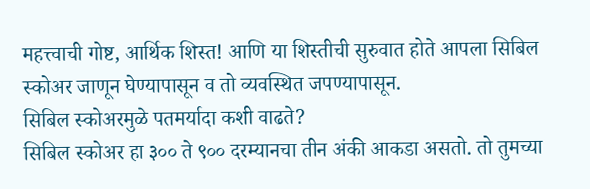महत्त्वाची गोष्ट, आर्थिक शिस्त! आणि या शिस्तीची सुरुवात होते आपला सिबिल स्कोअर जाणून घेण्यापासून व तो व्यवस्थित जपण्यापासून.
सिबिल स्कोअरमुळे पतमर्यादा कशी वाढते?
सिबिल स्कोअर हा ३०० ते ९०० दरम्यानचा तीन अंकी आकडा असतो. तो तुमच्या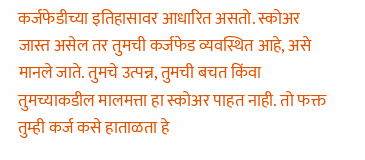कर्जफेडीच्या इतिहासावर आधारित असतो. स्कोअर जास्त असेल तर तुमची कर्जफेड व्यवस्थित आहे, असे मानले जाते. तुमचे उत्पन्न, तुमची बचत किंवा तुमच्याकडील मालमत्ता हा स्कोअर पाहत नाही. तो फक्त तुम्ही कर्ज कसे हाताळता हे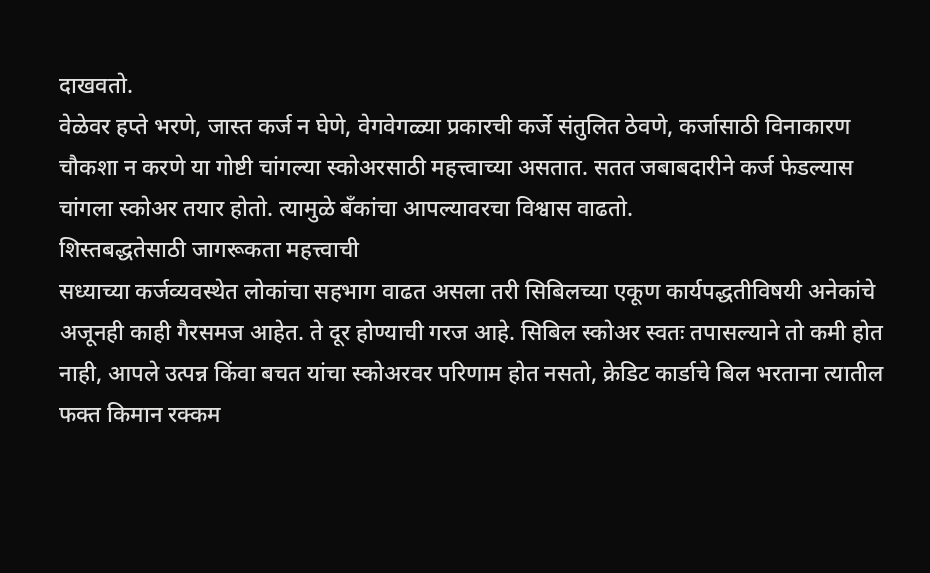दाखवतो.
वेळेवर हप्ते भरणे, जास्त कर्ज न घेणे, वेगवेगळ्या प्रकारची कर्जे संतुलित ठेवणे, कर्जासाठी विनाकारण चौकशा न करणे या गोष्टी चांगल्या स्कोअरसाठी महत्त्वाच्या असतात. सतत जबाबदारीने कर्ज फेडल्यास चांगला स्कोअर तयार होतो. त्यामुळे बँकांचा आपल्यावरचा विश्वास वाढतो.
शिस्तबद्धतेसाठी जागरूकता महत्त्वाची
सध्याच्या कर्जव्यवस्थेत लोकांचा सहभाग वाढत असला तरी सिबिलच्या एकूण कार्यपद्धतीविषयी अनेकांचे अजूनही काही गैरसमज आहेत. ते दूर होण्याची गरज आहे. सिबिल स्कोअर स्वतः तपासल्याने तो कमी होत नाही, आपले उत्पन्न किंवा बचत यांचा स्कोअरवर परिणाम होत नसतो, क्रेडिट कार्डाचे बिल भरताना त्यातील फक्त किमान रक्कम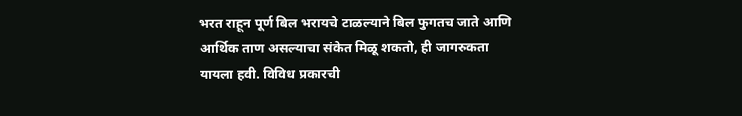भरत राहून पूर्ण बिल भरायचे टाळल्याने बिल फुगतच जाते आणि आर्थिक ताण असल्याचा संकेत मिळू शकतो, ही जागरुकता यायला हवी. विविध प्रकारची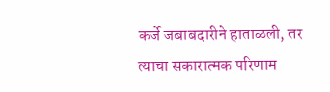कर्जे जबाबदारीने हाताळली, तर त्याचा सकारात्मक परिणाम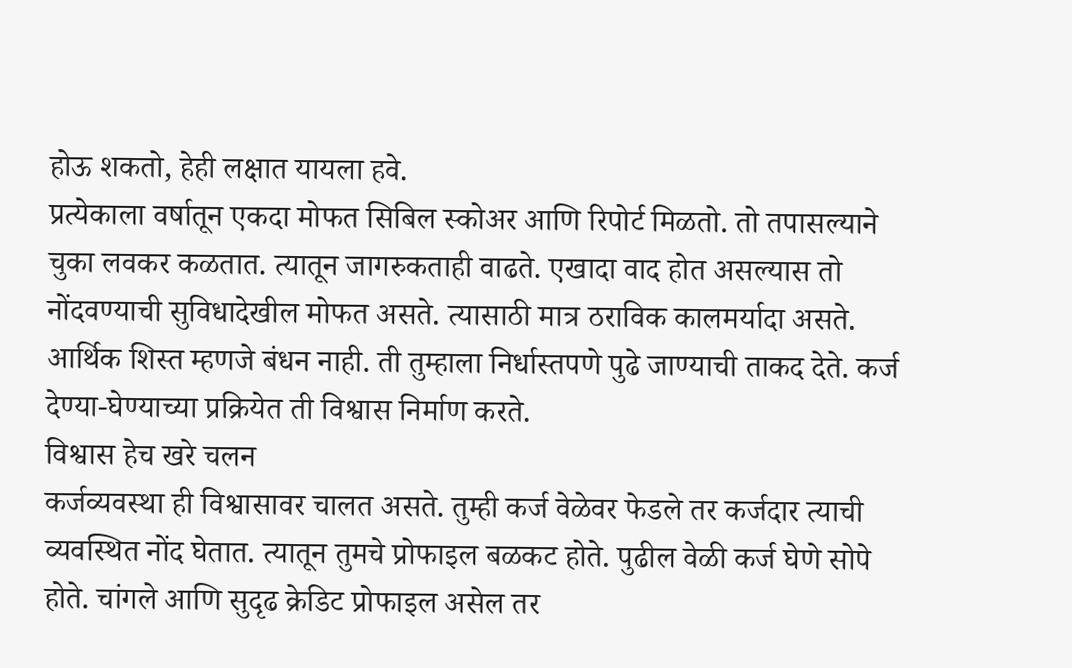होऊ शकतो, हेही लक्षात यायला हवे.
प्रत्येकाला वर्षातून एकदा मोफत सिबिल स्कोअर आणि रिपोर्ट मिळतो. तो तपासल्याने चुका लवकर कळतात. त्यातून जागरुकताही वाढते. एखादा वाद होत असल्यास तो नोंदवण्याची सुविधादेखील मोफत असते. त्यासाठी मात्र ठराविक कालमर्यादा असते. आर्थिक शिस्त म्हणजे बंधन नाही. ती तुम्हाला निर्धास्तपणे पुढे जाण्याची ताकद देते. कर्ज देण्या-घेण्याच्या प्रक्रियेत ती विश्वास निर्माण करते.
विश्वास हेच खरे चलन
कर्जव्यवस्था ही विश्वासावर चालत असते. तुम्ही कर्ज वेळेवर फेडले तर कर्जदार त्याची व्यवस्थित नोंद घेतात. त्यातून तुमचे प्रोफाइल बळकट होते. पुढील वेळी कर्ज घेणे सोपे होते. चांगले आणि सुदृढ क्रेडिट प्रोफाइल असेल तर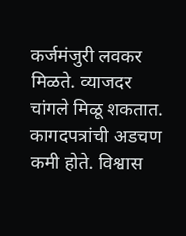कर्जमंजुरी लवकर मिळते. व्याजदर चांगले मिळू शकतात. कागदपत्रांची अडचण कमी होते. विश्वास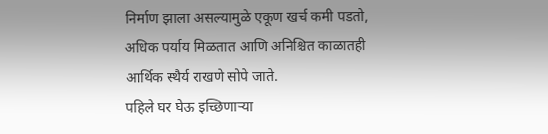निर्माण झाला असल्यामुळे एकूण खर्च कमी पडतो, अधिक पर्याय मिळतात आणि अनिश्चित काळातही आर्थिक स्थैर्य राखणे सोपे जाते.
पहिले घर घेऊ इच्छिणाऱ्या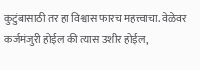कुटुंबासाठी तर हा विश्वास फारच महत्त्वाचा. वेळेवर कर्जमंजुरी होईल की त्यास उशीर होईल,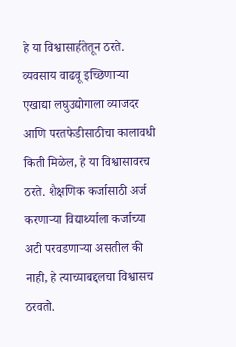हे या विश्वासार्हतेतून ठरते. व्यवसाय वाढवू इच्छिणाऱ्या एखाद्या लघुउद्योगाला व्याजदर आणि परतफेडीसाठीचा कालावधी किती मिळेल, हे या विश्वासावरच ठरते. शैक्षणिक कर्जासाठी अर्ज करणाऱ्या विद्यार्थ्याला कर्जाच्या अटी परवडणाऱ्या असतील की नाही, हे त्याच्याबद्दलचा विश्वासच ठरवतो.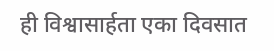ही विश्वासार्हता एका दिवसात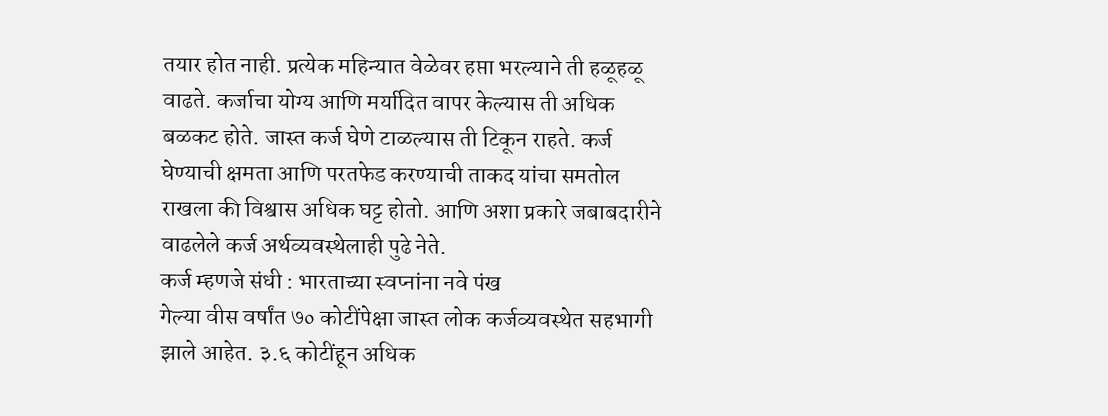तयार होत नाही. प्रत्येक महिन्यात वेळेवर हप्ता भरल्याने ती हळूहळू वाढते. कर्जाचा योग्य आणि मर्यादित वापर केल्यास ती अधिक बळकट होते. जास्त कर्ज घेणे टाळल्यास ती टिकून राहते. कर्ज घेण्याची क्षमता आणि परतफेड करण्याची ताकद यांचा समतोल राखला की विश्वास अधिक घट्ट होतो. आणि अशा प्रकारे जबाबदारीने वाढलेले कर्ज अर्थव्यवस्थेलाही पुढे नेते.
कर्ज म्हणजे संधी : भारताच्या स्वप्नांना नवे पंख
गेल्या वीस वर्षांत ७० कोटींपेक्षा जास्त लोक कर्जव्यवस्थेत सहभागी झाले आहेत. ३.६ कोटींहून अधिक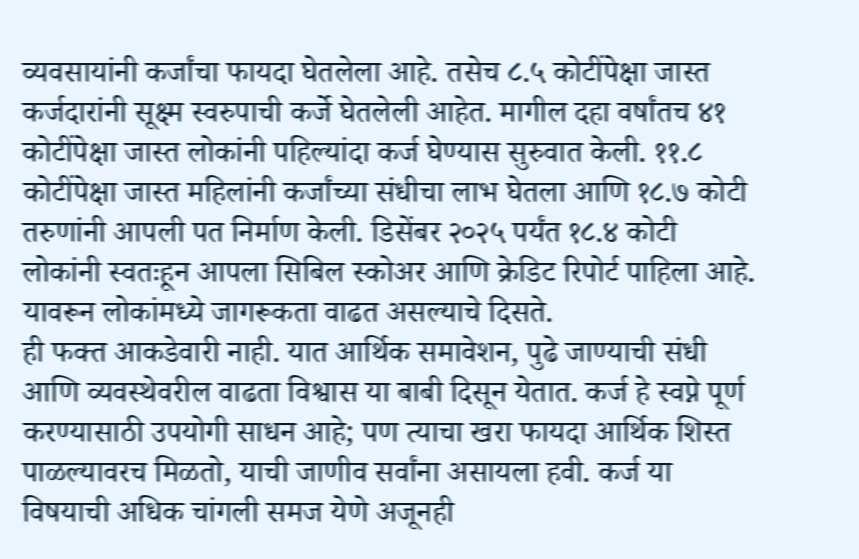व्यवसायांनी कर्जांचा फायदा घेतलेला आहे. तसेच ८.५ कोटींपेक्षा जास्त कर्जदारांनी सूक्ष्म स्वरुपाची कर्जे घेतलेली आहेत. मागील दहा वर्षांतच ४१ कोटींपेक्षा जास्त लोकांनी पहिल्यांदा कर्ज घेण्यास सुरुवात केली. ११.८ कोटींपेक्षा जास्त महिलांनी कर्जांच्या संधीचा लाभ घेतला आणि १८.७ कोटी तरुणांनी आपली पत निर्माण केली. डिसेंबर २०२५ पर्यंत १८.४ कोटी लोकांनी स्वतःहून आपला सिबिल स्कोअर आणि क्रेडिट रिपोर्ट पाहिला आहे. यावरून लोकांमध्ये जागरूकता वाढत असल्याचे दिसते.
ही फक्त आकडेवारी नाही. यात आर्थिक समावेशन, पुढे जाण्याची संधी आणि व्यवस्थेवरील वाढता विश्वास या बाबी दिसून येतात. कर्ज हे स्वप्ने पूर्ण करण्यासाठी उपयोगी साधन आहे; पण त्याचा खरा फायदा आर्थिक शिस्त पाळल्यावरच मिळतो, याची जाणीव सर्वांना असायला हवी. कर्ज या विषयाची अधिक चांगली समज येणे अजूनही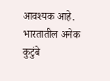आवश्यक आहे. भारतातील अनेक कुटुंबे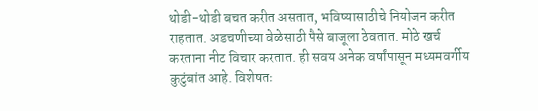थोडी-थोडी बचत करीत असतात, भविष्यासाठीचे नियोजन करीत राहतात. अडचणीच्या वेळेसाठी पैसे बाजूला ठेवतात. मोठे खर्च करताना नीट विचार करतात. ही सवय अनेक वर्षांपासून मध्यमवर्गीय कुटुंबांत आहे. विशेषतः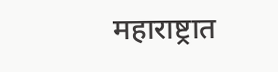महाराष्ट्रात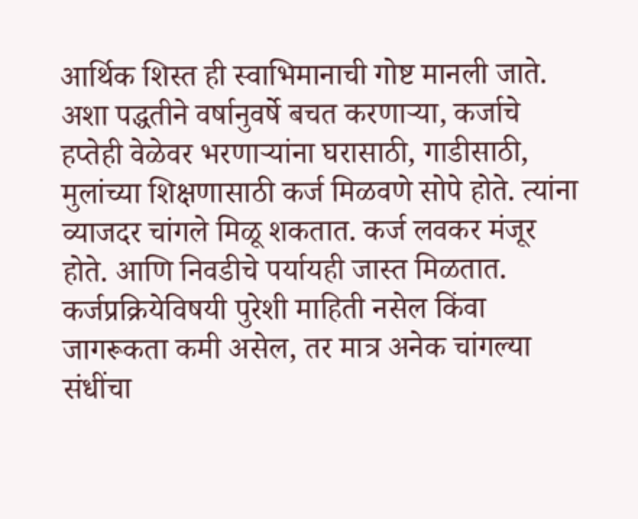आर्थिक शिस्त ही स्वाभिमानाची गोष्ट मानली जाते.
अशा पद्धतीने वर्षानुवर्षे बचत करणाऱ्या, कर्जाचे हप्तेही वेळेवर भरणाऱ्यांना घरासाठी, गाडीसाठी, मुलांच्या शिक्षणासाठी कर्ज मिळवणे सोपे होते. त्यांना व्याजदर चांगले मिळू शकतात. कर्ज लवकर मंजूर होते. आणि निवडीचे पर्यायही जास्त मिळतात. कर्जप्रक्रियेविषयी पुरेशी माहिती नसेल किंवा जागरूकता कमी असेल, तर मात्र अनेक चांगल्या संधींचा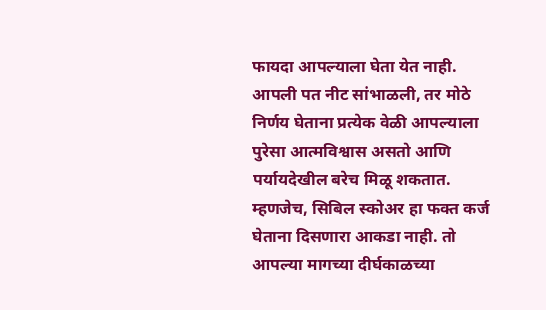फायदा आपल्याला घेता येत नाही. आपली पत नीट सांभाळली, तर मोठे निर्णय घेताना प्रत्येक वेळी आपल्याला पुरेसा आत्मविश्वास असतो आणि पर्यायदेखील बरेच मिळू शकतात.
म्हणजेच, सिबिल स्कोअर हा फक्त कर्ज घेताना दिसणारा आकडा नाही. तो आपल्या मागच्या दीर्घकाळच्या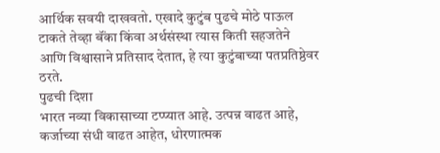आर्थिक सवयी दाखवतो. एखादे कुटुंब पुढचे मोठे पाऊल टाकते तेव्हा बॅंका किंवा अर्थसंस्था त्यास किती सहजतेने आणि विश्वासाने प्रतिसाद देतात, हे त्या कुटुंबाच्या पतप्रतिष्ठेवर ठरते.
पुढची दिशा
भारत नव्या विकासाच्या टप्प्यात आहे. उत्पन्न वाढत आहे, कर्जाच्या संधी वाढत आहेत, धोरणात्मक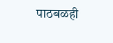पाठबळही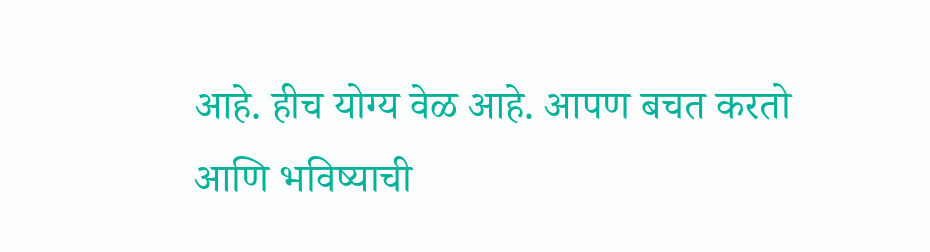आहे. हीच योग्य वेळ आहे. आपण बचत करतो आणि भविष्याची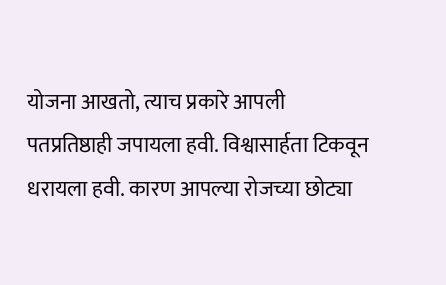योजना आखतो, त्याच प्रकारे आपली पतप्रतिष्ठाही जपायला हवी. विश्वासार्हता टिकवून धरायला हवी. कारण आपल्या रोजच्या छोट्या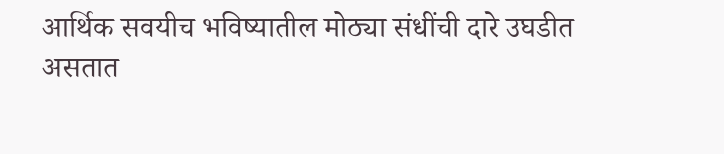आर्थिक सवयीच भविष्यातील मोठ्या संधींची दारे उघडीत असतात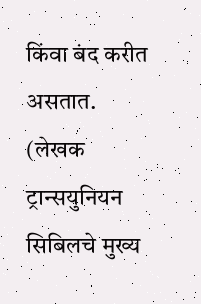किंवा बंद करीत असतात.
(लेखक ट्रान्सयुनियन सिबिलचे मुख्य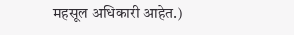महसूल अधिकारी आहेत.)